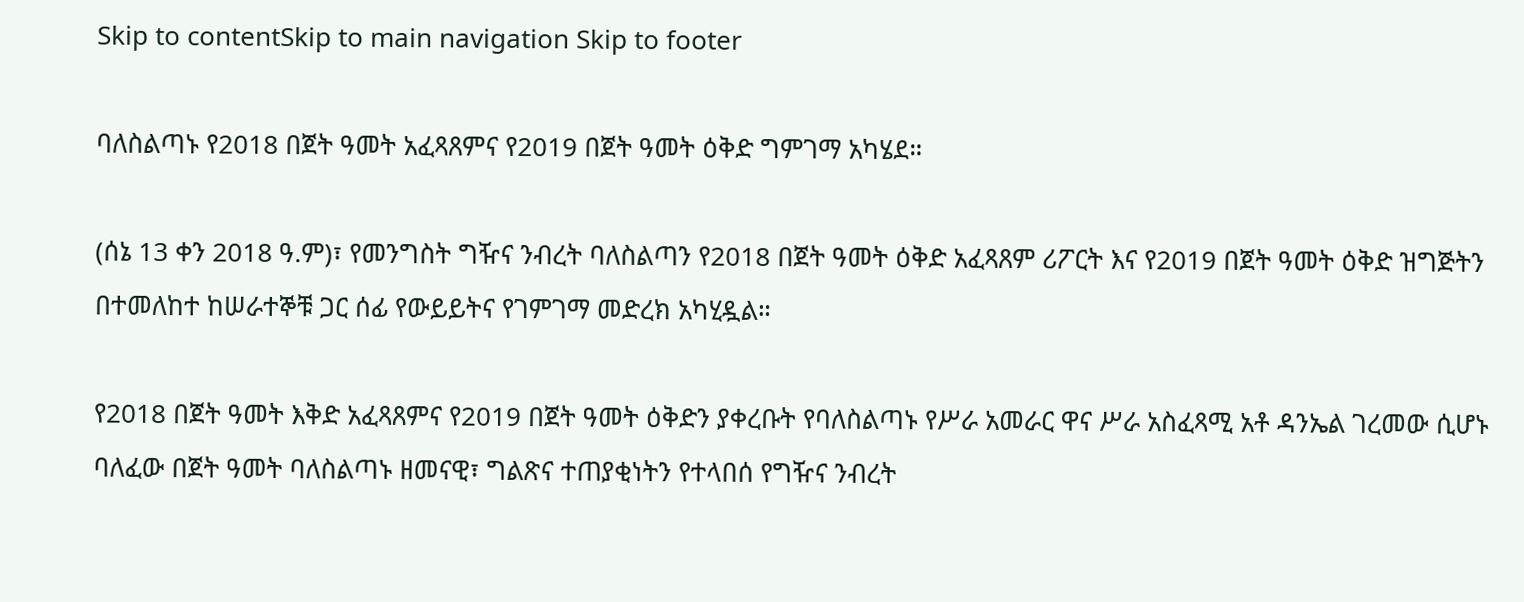Skip to contentSkip to main navigation Skip to footer

ባለስልጣኑ የ2018 በጀት ዓመት አፈጻጸምና የ2019 በጀት ዓመት ዕቅድ ግምገማ አካሄደ።

(ሰኔ 13 ቀን 2018 ዓ.ም)፣ የመንግስት ግዥና ንብረት ባለስልጣን የ2018 በጀት ዓመት ዕቅድ አፈጻጸም ሪፖርት እና የ2019 በጀት ዓመት ዕቅድ ዝግጅትን በተመለከተ ከሠራተኞቹ ጋር ሰፊ የውይይትና የገምገማ መድረክ አካሂዷል።

የ2018 በጀት ዓመት እቅድ አፈጻጸምና የ2019 በጀት ዓመት ዕቅድን ያቀረቡት የባለስልጣኑ የሥራ አመራር ዋና ሥራ አስፈጻሚ አቶ ዳንኤል ገረመው ሲሆኑ ባለፈው በጀት ዓመት ባለስልጣኑ ዘመናዊ፣ ግልጽና ተጠያቂነትን የተላበሰ የግዥና ንብረት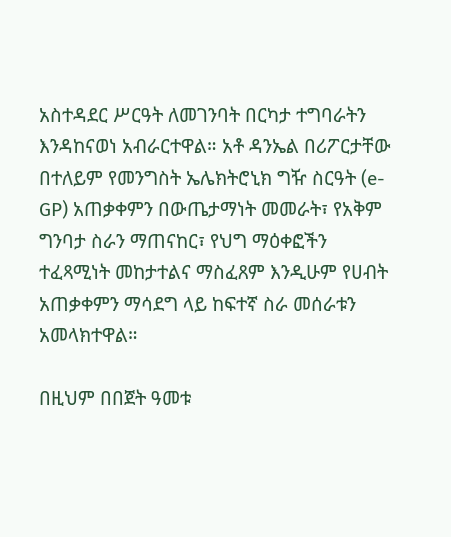አስተዳደር ሥርዓት ለመገንባት በርካታ ተግባራትን እንዳከናወነ አብራርተዋል። አቶ ዳንኤል በሪፖርታቸው በተለይም የመንግስት ኤሌክትሮኒክ ግዥ ስርዓት (e-GP) አጠቃቀምን በውጤታማነት መመራት፣ የአቅም ግንባታ ስራን ማጠናከር፣ የህግ ማዕቀፎችን ተፈጻሚነት መከታተልና ማስፈጸም እንዲሁም የሀብት አጠቃቀምን ማሳደግ ላይ ከፍተኛ ስራ መሰራቱን አመላክተዋል።

በዚህም በበጀት ዓመቱ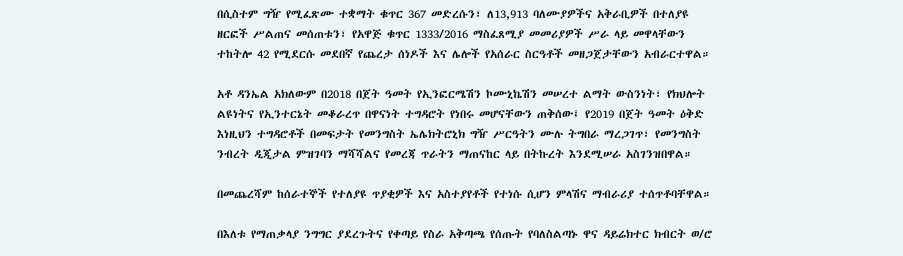በሲስተም ግዥ የሚፈጽሙ ተቋማት ቁጥር 367 መድረሱን፣ ለ13,913 ባለሙያዎችና አቅራቢዎች በተለያዩ ዘርፎች ሥልጠና መሰጠቱን፣ የአዋጅ ቁጥር 1333/2016 ማስፈጸሚያ መመሪያዎች ሥራ ላይ መዋላቸውን ተከትሎ 42 የሚደርሱ መደበኛ የጨረታ ሰነዶች እና ሌሎች የአሰራር ስርዓቶች መዘጋጀታቸውን አብራርተዋል።

አቶ ዳንኤል አክለውም በ2018 በጀት ዓመት የኢንፎርሜሽን ኮሙኒኬሽን መሠረተ ልማት ውስንነት፣ የክህሎት ልዩነትና የኢንተርኔት መቆራረጥ በዋናነት ተግዳሮት የነበሩ መሆናቸውን ጠቅሰው፤ የ2019 በጀት ዓመት ዕቅድ እነዚህን ተግዳሮቶች በመፍታት የመንግስት ኤሌክትሮኒክ ግዥ ሥርዓትን ሙሉ ትግበራ ማረጋገጥ፣ የመንግስት ንብረት ዲጂታል ምዝገባን ማሻሻልና የመረጃ ጥራትን ማጠናከር ላይ በትኩረት እንደሚሠራ አስገንዝበዋል።

በመጨረሻም ከሰራተኞች የተለያዩ ጥያቂዎች እና አስተያየቶች የተነሱ ሲሆን ምላሽና ማብራሪያ ተሰጥቶባቸዋል።

በእለቱ የማጠቃላያ ንግግር ያደረጉትና የቀጣይ የስራ አቅጣጫ የሰጡት የባለስልጣኑ ዋና ዳይሬክተር ክብርት ወ/ሮ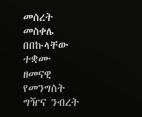መሰረት መስቀሌ በበኩላቸው ተቋሙ ዘመናዊ የመንግስት ግዥና ንብረት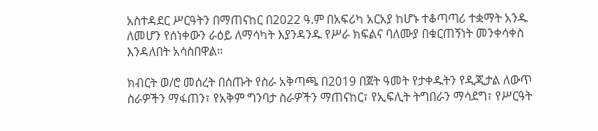አስተዳደር ሥርዓትን በማጠናከር በ2022 ዓ.ም በአፍሪካ አርአያ ከሆኑ ተቆጣጣሪ ተቋማት አንዱ ለመሆን የሰነቀውን ራዕይ ለማሳካት እያንዳንዱ የሥራ ክፍልና ባለሙያ በቁርጠኝነት መንቀሳቀስ እንዳለበት አሳስበዋል።

ክብርት ወ/ሮ መሰረት በሰጡት የስራ አቅጣጫ በ2019 በጀት ዓመት የታቀዱትን የዲጂታል ለውጥ ስራዎችን ማፋጠን፣ የአቅም ግንባታ ስራዎችን ማጠናከር፣ የኢፍሊት ትግበራን ማሳደግ፣ የሥርዓት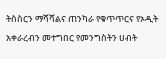ትስስርን ማሻሻልና ጠንካራ የቁጥጥርና የኦዲት አቀራረብን መተግበር የመንግስትን ሀብት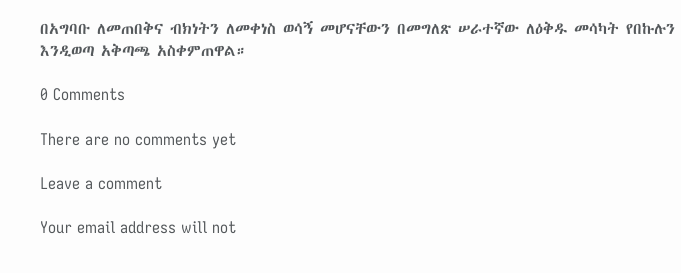በአግባቡ ለመጠበቅና ብክነትን ለመቀነስ ወሳኝ መሆናቸውን በመግለጽ ሠራተኛው ለዕቅዱ መሳካት የበኩሉን እንዲወጣ አቅጣጫ አስቀምጠዋል።

0 Comments

There are no comments yet

Leave a comment

Your email address will not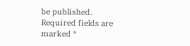be published. Required fields are marked *